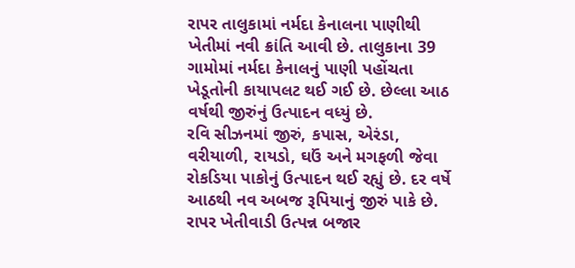રાપર તાલુકામાં નર્મદા કેનાલના પાણીથી ખેતીમાં નવી ક્રાંતિ આવી છે. તાલુકાના 39 ગામોમાં નર્મદા કેનાલનું પાણી પહોંચતા ખેડૂતોની કાયાપલટ થઈ ગઈ છે. છેલ્લા આઠ વર્ષથી જીરુંનું ઉત્પાદન વધ્યું છે.
રવિ સીઝનમાં જીરું, કપાસ, એરંડા, વરીયાળી, રાયડો, ઘઉં અને મગફળી જેવા રોકડિયા પાકોનું ઉત્પાદન થઈ રહ્યું છે. દર વર્ષે આઠથી નવ અબજ રૂપિયાનું જીરું પાકે છે. રાપર ખેતીવાડી ઉત્પન્ન બજાર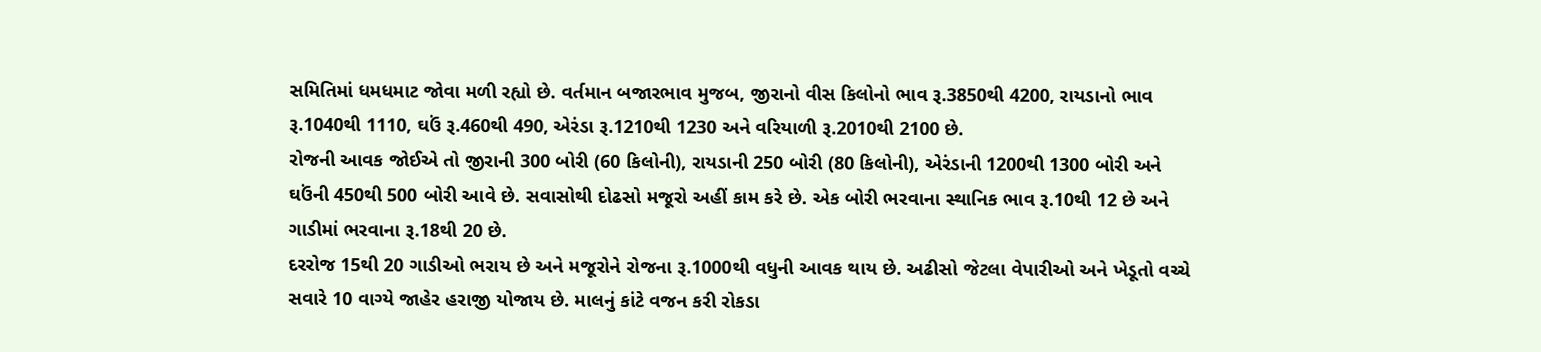સમિતિમાં ધમધમાટ જોવા મળી રહ્યો છે. વર્તમાન બજારભાવ મુજબ, જીરાનો વીસ કિલોનો ભાવ રૂ.3850થી 4200, રાયડાનો ભાવ રૂ.1040થી 1110, ઘઉં રૂ.460થી 490, એરંડા રૂ.1210થી 1230 અને વરિયાળી રૂ.2010થી 2100 છે.
રોજની આવક જોઈએ તો જીરાની 300 બોરી (60 કિલોની), રાયડાની 250 બોરી (80 કિલોની), એરંડાની 1200થી 1300 બોરી અને ઘઉંની 450થી 500 બોરી આવે છે. સવાસોથી દોઢસો મજૂરો અહીં કામ કરે છે. એક બોરી ભરવાના સ્થાનિક ભાવ રૂ.10થી 12 છે અને ગાડીમાં ભરવાના રૂ.18થી 20 છે.
દરરોજ 15થી 20 ગાડીઓ ભરાય છે અને મજૂરોને રોજના રૂ.1000થી વધુની આવક થાય છે. અઢીસો જેટલા વેપારીઓ અને ખેડૂતો વચ્ચે સવારે 10 વાગ્યે જાહેર હરાજી યોજાય છે. માલનું કાંટે વજન કરી રોકડા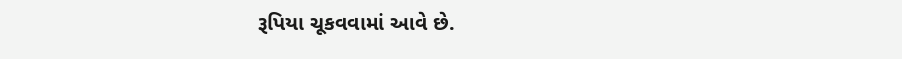રૂપિયા ચૂકવવામાં આવે છે.